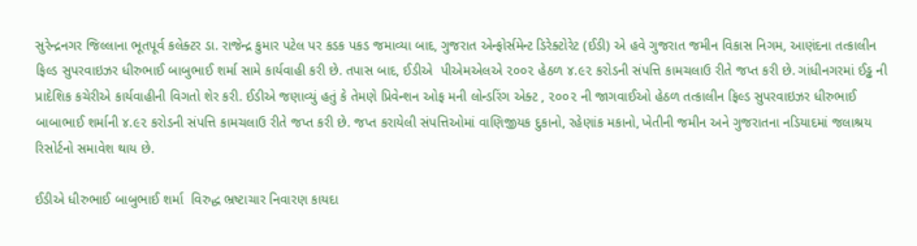સુરેન્દ્રનગર જિલ્લાના ભૂતપૂર્વ કલેક્ટર ડા. રાજેન્દ્ર કુમાર પટેલ પર કડક પકડ જમાવ્યા બાદ, ગુજરાત એન્ફોર્સમેન્ટ ડિરેક્ટોરેટ (ઈડી) એ હવે ગુજરાત જમીન વિકાસ નિગમ, આણંદના તત્કાલીન ફિલ્ડ સુપરવાઇઝર ધીરુભાઈ બાબુભાઈ શર્મા સામે કાર્યવાહી કરી છે. તપાસ બાદ, ઈડીએ  પીએમએલએ ૨૦૦૨ હેઠળ ૪.૯૨ કરોડની સંપત્તિ કામચલાઉ રીતે જપ્ત કરી છે. ગાંધીનગરમાં ઈડ્ઢ ની પ્રાદેશિક કચેરીએ કાર્યવાહીની વિગતો શેર કરી. ઈડીએ જણાવ્યું હતું કે તેમણે પ્રિવેન્શન ઓફ મની લોન્ડરિંગ એક્ટ , ૨૦૦૨ ની જાગવાઈઓ હેઠળ તત્કાલીન ફિલ્ડ સુપરવાઇઝર ધીરુભાઈ બાબાભાઈ શર્માની ૪.૯૨ કરોડની સંપત્તિ કામચલાઉ રીતે જપ્ત કરી છે. જપ્ત કરાયેલી સંપત્તિઓમાં વાણિજીયક દુકાનો, રહેણાંક મકાનો, ખેતીની જમીન અને ગુજરાતના નડિયાદમાં જલાશ્રય રિસોર્ટનો સમાવેશ થાય છે.

ઈડીએ ધીરુભાઈ બાબુભાઈ શર્મા  વિરુદ્ધ ભ્રષ્ટાચાર નિવારણ કાયદા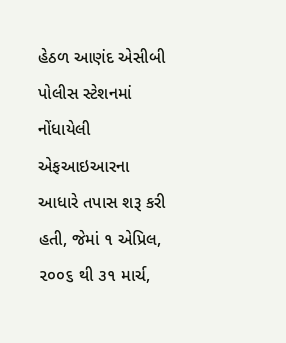હેઠળ આણંદ એસીબી પોલીસ સ્ટેશનમાં નોંધાયેલી એફઆઇઆરના આધારે તપાસ શરૂ કરી હતી, જેમાં ૧ એપ્રિલ, ૨૦૦૬ થી ૩૧ માર્ચ,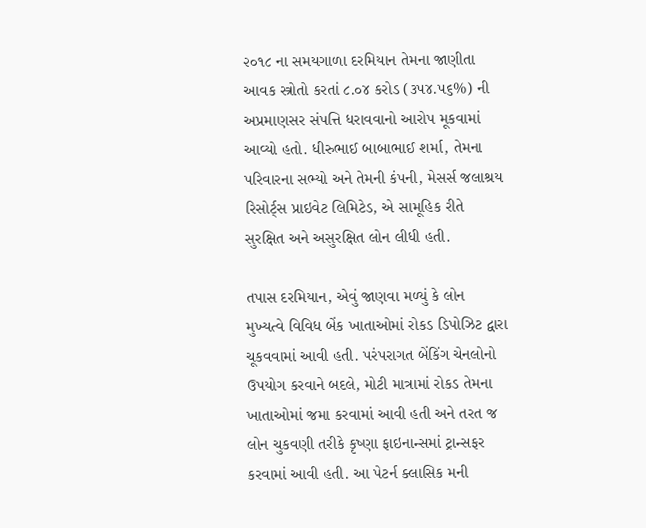૨૦૧૮ ના સમયગાળા દરમિયાન તેમના જાણીતા આવક સ્ત્રોતો કરતાં ૮.૦૪ કરોડ (૩૫૪.૫૬%) ની અપ્રમાણસર સંપત્તિ ધરાવવાનો આરોપ મૂકવામાં આવ્યો હતો. ધીરુભાઈ બાબાભાઈ શર્મા, તેમના પરિવારના સભ્યો અને તેમની કંપની, મેસર્સ જલાશ્રય રિસોર્ટ્‌સ પ્રાઇવેટ લિમિટેડ, એ સામૂહિક રીતે સુરક્ષિત અને અસુરક્ષિત લોન લીધી હતી.

તપાસ દરમિયાન, એવું જાણવા મળ્યું કે લોન મુખ્યત્વે વિવિધ બેંક ખાતાઓમાં રોકડ ડિપોઝિટ દ્વારા ચૂકવવામાં આવી હતી. પરંપરાગત બેંકિંગ ચેનલોનો ઉપયોગ કરવાને બદલે, મોટી માત્રામાં રોકડ તેમના ખાતાઓમાં જમા કરવામાં આવી હતી અને તરત જ લોન ચુકવણી તરીકે કૃષ્ણા ફાઇનાન્સમાં ટ્રાન્સફર કરવામાં આવી હતી. આ પેટર્ન ક્લાસિક મની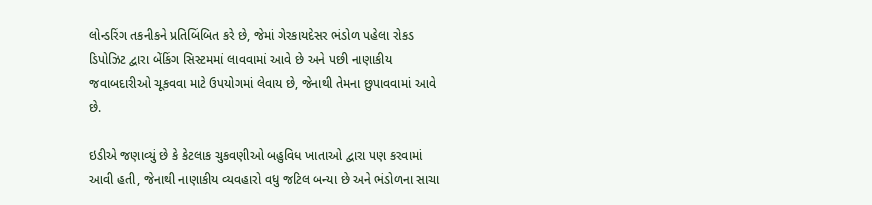લોન્ડરિંગ તકનીકને પ્રતિબિંબિત કરે છે, જેમાં ગેરકાયદેસર ભંડોળ પહેલા રોકડ ડિપોઝિટ દ્વારા બેંકિંગ સિસ્ટમમાં લાવવામાં આવે છે અને પછી નાણાકીય જવાબદારીઓ ચૂકવવા માટે ઉપયોગમાં લેવાય છે, જેનાથી તેમના છુપાવવામાં આવે છે.

ઇડીએ જણાવ્યું છે કે કેટલાક ચુકવણીઓ બહુવિધ ખાતાઓ દ્વારા પણ કરવામાં આવી હતી, જેનાથી નાણાકીય વ્યવહારો વધુ જટિલ બન્યા છે અને ભંડોળના સાચા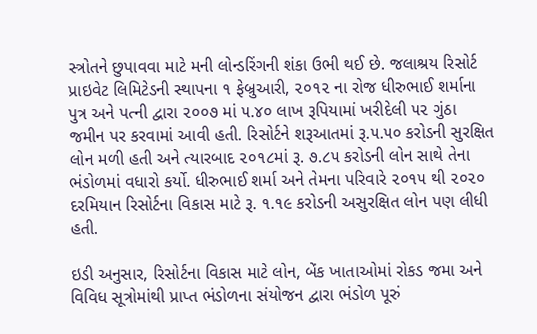સ્ત્રોતને છુપાવવા માટે મની લોન્ડરિંગની શંકા ઉભી થઈ છે. જલાશ્રય રિસોર્ટ પ્રાઇવેટ લિમિટેડની સ્થાપના ૧ ફેબ્રુઆરી, ૨૦૧૨ ના રોજ ધીરુભાઈ શર્માના પુત્ર અને પત્ની દ્વારા ૨૦૦૭ માં ૫.૪૦ લાખ રૂપિયામાં ખરીદેલી ૫૨ ગુંઠા જમીન પર કરવામાં આવી હતી. રિસોર્ટને શરૂઆતમાં રૂ.૫.૫૦ કરોડની સુરક્ષિત લોન મળી હતી અને ત્યારબાદ ૨૦૧૮માં રૂ. ૭.૮૫ કરોડની લોન સાથે તેના ભંડોળમાં વધારો કર્યો. ધીરુભાઈ શર્મા અને તેમના પરિવારે ૨૦૧૫ થી ૨૦૨૦ દરમિયાન રિસોર્ટના વિકાસ માટે રૂ. ૧.૧૯ કરોડની અસુરક્ષિત લોન પણ લીધી હતી.

ઇડી અનુસાર, રિસોર્ટના વિકાસ માટે લોન, બેંક ખાતાઓમાં રોકડ જમા અને વિવિધ સૂત્રોમાંથી પ્રાપ્ત ભંડોળના સંયોજન દ્વારા ભંડોળ પૂરું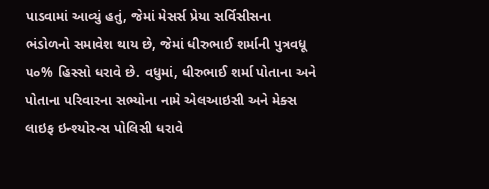પાડવામાં આવ્યું હતું, જેમાં મેસર્સ પ્રેયા સર્વિસીસના ભંડોળનો સમાવેશ થાય છે, જેમાં ધીરુભાઈ શર્માની પુત્રવધૂ ૫૦% હિસ્સો ધરાવે છે. વધુમાં, ધીરુભાઈ શર્મા પોતાના અને પોતાના પરિવારના સભ્યોના નામે એલઆઇસી અને મેક્સ લાઇફ ઇન્શ્યોરન્સ પોલિસી ધરાવે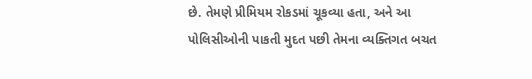છે. તેમણે પ્રીમિયમ રોકડમાં ચૂકવ્યા હતા, અને આ પોલિસીઓની પાકતી મુદત પછી તેમના વ્યક્તિગત બચત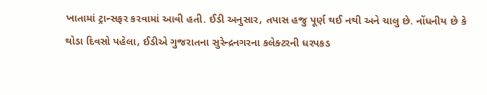ખાતામાં ટ્રાન્સફર કરવામાં આવી હતી. ઈડી અનુસાર, તપાસ હજુ પૂર્ણ થઈ નથી અને ચાલુ છે. નોંધનીય છે કે થોડા દિવસો પહેલા, ઈડીએ ગુજરાતના સુરેન્દ્રનગરના કલેક્ટરની ધરપકડ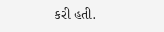કરી હતી.